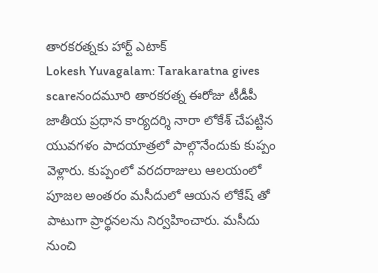తారకరత్నకు హార్ట్ ఎటాక్
Lokesh Yuvagalam: Tarakaratna gives scareనందమూరి తారకరత్న ఈరోజు టీడీపీ జాతీయ ప్రధాన కార్యదర్శి నారా లోకేశ్ చేపట్టిన యువగళం పాదయాత్రలో పాల్గొనేందుకు కుప్పం వెళ్లారు. కుప్పంలో వరదరాజులు ఆలయంలో పూజల అంతరం మసీదులో ఆయన లోకేష్ తో పాటుగా ప్రార్థనలను నిర్వహించారు. మసీదు నుంచి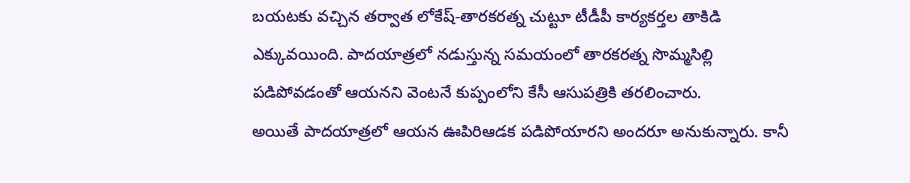బయటకు వచ్చిన తర్వాత లోకేష్-తారకరత్న చుట్టూ టీడీపీ కార్యకర్తల తాకిడి ఎక్కువయింది. పాదయాత్రలో నడుస్తున్న సమయంలో తారకరత్న సొమ్మసిల్లి పడిపోవడంతో ఆయనని వెంటనే కుప్పంలోని కేసీ ఆసుపత్రికి తరలించారు.
అయితే పాదయాత్రలో ఆయన ఊపిరిఆడక పడిపోయారని అందరూ అనుకున్నారు. కానీ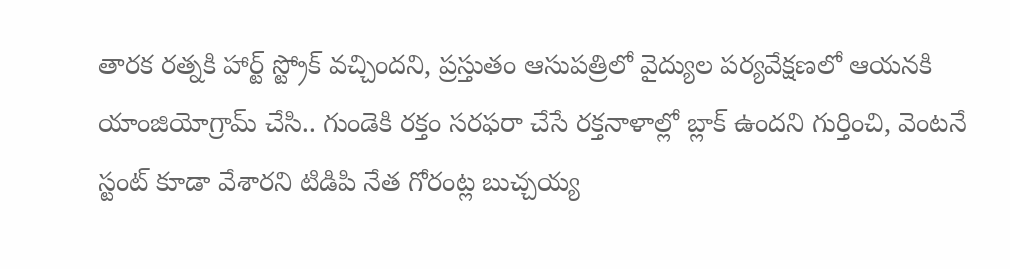తారక రత్నకి హార్ట్ స్ట్రోక్ వచ్చిందని, ప్రస్తుతం ఆసుపత్రిలో వైద్యుల పర్యవేక్షణలో ఆయనకి యాంజియోగ్రామ్ చేసి.. గుండెకి రక్తం సరఫరా చేసే రక్తనాళాల్లో బ్లాక్ ఉందని గుర్తించి, వెంటనే స్టంట్ కూడా వేశారని టిడిపి నేత గోరంట్ల బుచ్చయ్య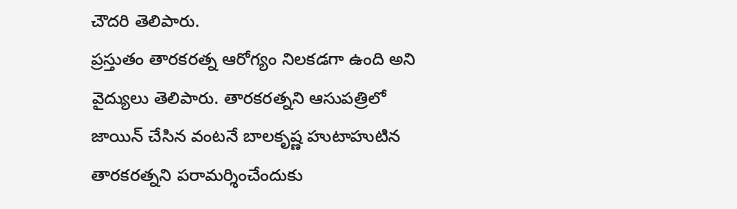చౌదరి తెలిపారు.
ప్రస్తుతం తారకరత్న ఆరోగ్యం నిలకడగా ఉంది అని వైద్యులు తెలిపారు. తారకరత్నని ఆసుపత్రిలో జాయిన్ చేసిన వంటనే బాలకృష్ణ హుటాహుటిన తారకరత్నని పరామర్శించేందుకు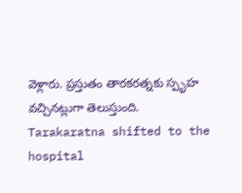వెళ్లారు. ప్రస్తుతం తారకరత్నకు స్పృహ వచ్చినట్లుగా తెలుస్తుంది.
Tarakaratna shifted to the hospital